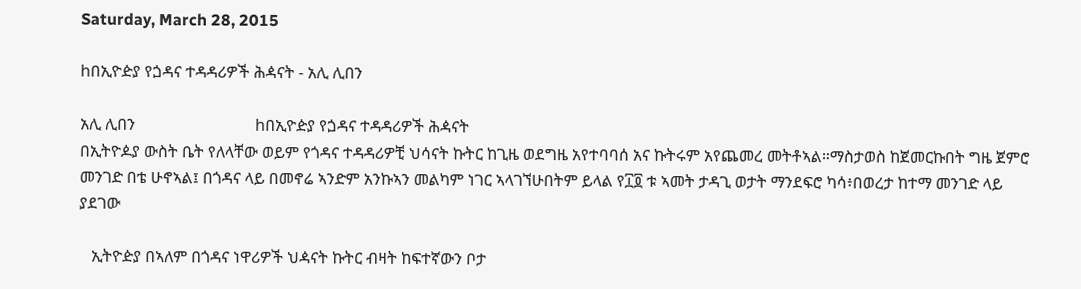Saturday, March 28, 2015

hበኢዮዽያ የጏዳና ተዳዳሪዎች ሕዻናት - አሊ ሊበን

አሊ ሊበን                              hበኢዮዽያ የጏዳና ተዳዳሪዎች ሕዻናት
በኢትዮዾያ ውስት ቤት የለላቸው ወይም የጎዳና ተዳዳሪዎቺ ህሳናት ኩትር ከጊዜ ወደግዜ አየተባባሰ አና ኩትሩም አየጨመረ መትቶኣል።ማስታወስ ከጀመርኩበት ግዜ ጀምሮ መንገድ በቴ ሁኖኣል፤ በጎዳና ላይ በመኖሬ ኣንድም አንኩኣን መልካም ነገር ኣላገኘሁበትም ይላል የ፲፬ ቱ ኣመት ታዳጊ ወታት ማንደፍሮ ካሳ፥በወረታ ከተማ መንገድ ላይ ያደገው

   ኢትዮዽያ በኣለም በጎዳና ነዋሪዎች ህዻናት ኩትር ብዛት ከፍተኛውን ቦታ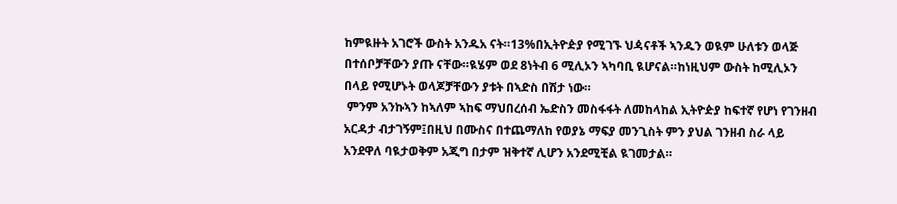ከምዪዙት አገሮች ውስት አንዱአ ናት።13%በኢትዮዽያ የሚገኙ ህዻናቶች ኣንዱን ወዪም ሁለቱን ወላጅ በተሰቦቻቸውን ያጡ ናቸው።ዪሄም ወደ 8ነትብ 6 ሚሊኦን ኣካባቢ ዪሆናል።ከነዚህም ውስት ከሚሊኦን በላይ የሚሆኑት ወላጆቻቸውን ያቱት በኣድስ በሽታ ነው።
 ምንም አንኩኣን ከኣለም ኣከፍ ማህበረሰብ ኤድስን መስፋፋት ለመከላከል ኢትዮዽያ ከፍተኛ የሆነ የገንዘብ አርዳታ ብታገኝም፤በዚህ በሙስና በተጨማለከ የወያኔ ማፍያ መንጊስት ምን ያህል ገንዘብ ስራ ላይ አንደዋለ ባዪታወቅም አጂግ በታም ዝቅተኛ ሊሆን አንደሚቺል ዪገመታል።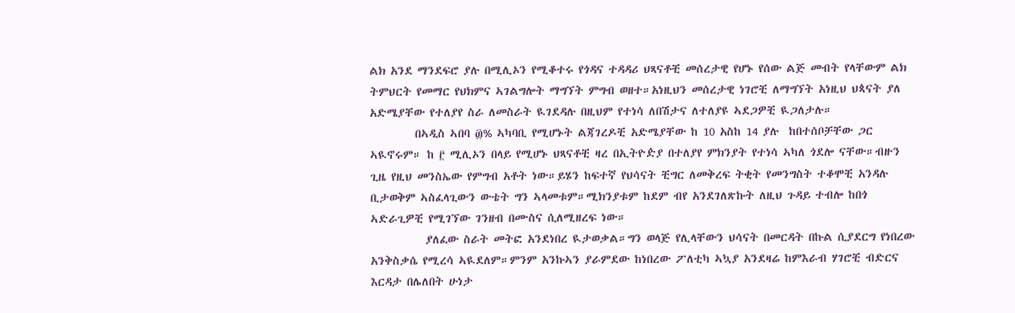ልክ አንደ ማንደፍሮ ያሉ በሚሊኦን የሚቆተሩ የጎዳና ተዳዳሪ ህጻናቶቺ መሰረታዊ የሆኑ የሰው ልጅ መብት የላቸውም ልክ ትምህርት የመማር የህክምና ኣገልግሎት ማግኘት ምግብ ወዘተ።አነዚህን መሰረታዊ ነገሮቺ ለማግኘት አነዚህ ህጳናት ያለ አድሜያቸው የተለያየ ስራ ለመስራት ዪገደዳሉ በዚህም የተነሳ ለበሽታና ለተለያዩ ኣደጋዎቺ ዪጋለታሉ።
         በኣዲስ ኣበባ ፴% ኣካባቢ የሚሆኑት ልጃገረዶቺ አድሜያቸው ከ 10 አስከ 14 ያሉ  ከበተሰቦቻቸው ጋር ኣዪኖሩም። ከ ፫ ሚሊኦን በላይ የሚሆኑ ህጻናቶቺ ዛረ በኢትዮዽያ በተለያየ ምክንያት የተነሳ ኣካለ ጎደሎ ናቸው።ብዙን ጊዜ የዚህ መንስኤው የምግብ አቶት ነው።ይሄን ከፍተኛ የህሳናት ቺግር ለመቅረፍ ትቂት የመንግስት ተቆሞቺ አንዳሉ ቢታወቅም ኣስፈላጊውን ውቴት ግን ኣላመቱም።ሚክንያቱም ከደም ብየ አንደገለጽኩት ለዚህ ጉዳይ ተብሎ ከበጎ ኣድራጊዎቺ የሚገኘው ገንዘብ በሙስና ሲለሚዘረፍ ነው።
           ያለፈው ስራት መትፎ አንደነበረ ዪታወቃል።ግን ወላጅ የሊላቸውን ህሳናት በመርዳት በኩል ሲያደርግ የነበረው አንቅስቃሴ የሚረሳ ኣዪደለም።ምንም አንኩኣን ያራምደው ከነበረው ፖለቲካ ኣኳያ አንደዛሬ ከምእራብ ሃገሮቺ ብድርና እርዳታ በሌለበት ሁነታ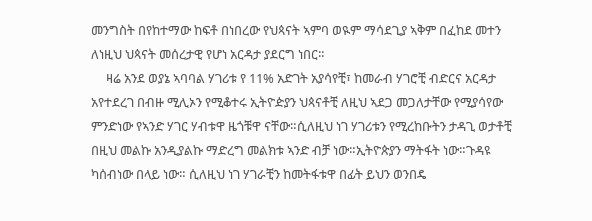መንግስት በየከተማው ከፍቶ በነበረው የህጳናት ኣምባ ወዪም ማሳደጊያ ኣቅም በፈከደ መተን  ለነዚህ ህጳናት መሰረታዊ የሆነ አርዳታ ያደርግ ነበር።
     ዛሬ አንደ ወያኔ ኣባባል ሃገሪቱ የ 11% አድገት አያሳየቺ፣ ከመራብ ሃገሮቺ ብድርና አርዳታ አየተደረገ በብዙ ሚሊኦን የሚቆተሩ ኢትዮዽያን ህጳናቶቺ ለዚህ ኣደጋ መጋለታቸው የሚያሳየው ምንድነው የኣንድ ሃገር ሃብቱዋ ዜጎቹዋ ናቸው።ሲለዚህ ነገ ሃገሪቱን የሚረከቡትን ታዳጊ ወታቶቺ በዚህ መልኩ አንዲያልኩ ማድረግ መልክቱ ኣንድ ብቻ ነው።ኢትዮጵያን ማትፋት ነው።ጉዳዩ ካሰብነው በላይ ነው። ሲለዚህ ነገ ሃገራቺን ከመትፋቱዋ በፊት ይህን ወንበዴ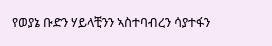የወያኔ ቡድን ሃይላቺንን ኣስተባብረን ሳያተፋን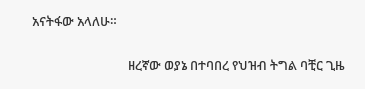አናትፋው አላለሁ።

                                ዘረኛው ወያኔ በተባበረ የህዝብ ትግል ባቺር ጊዜ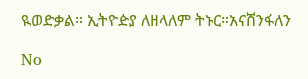ዪወድቃል። ኢትዮዽያ ለዘላለም ትኑር።አናሸንፋለን

No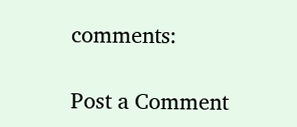comments:

Post a Comment